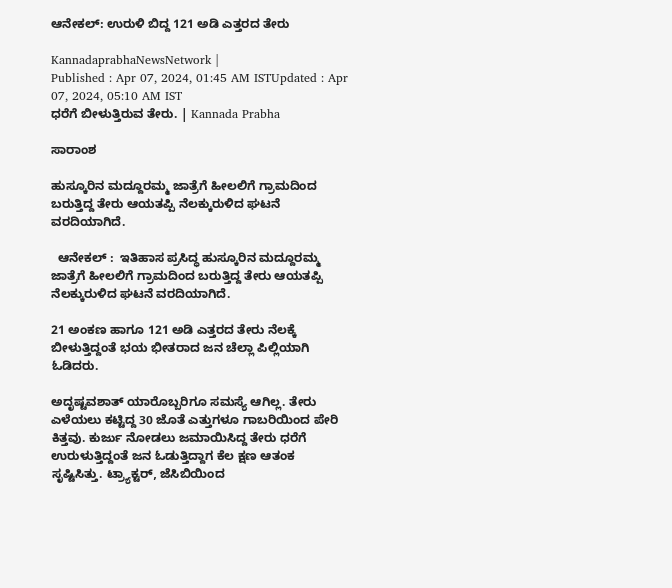ಆನೇಕಲ್‌: ಉರುಳಿ ಬಿದ್ದ 121 ಅಡಿ ಎತ್ತರದ ತೇರು

KannadaprabhaNewsNetwork |
Published : Apr 07, 2024, 01:45 AM ISTUpdated : Apr 07, 2024, 05:10 AM IST
ಧರೆಗೆ ಬೀಳುತ್ತಿರುವ ತೇರು. | Kannada Prabha

ಸಾರಾಂಶ

ಹುಸ್ಕೂರಿನ ಮದ್ದೂರಮ್ಮ ಜಾತ್ರೆಗೆ ಹೀಲಲಿಗೆ ಗ್ರಾಮದಿಂದ ಬರುತ್ತಿದ್ದ ತೇರು ಆಯತಪ್ಪಿ ನೆಲಕ್ಕುರುಳಿದ ಘಟನೆ ವರದಿಯಾಗಿದೆ.

  ಆನೇಕಲ್ :  ಇತಿಹಾಸ ಪ್ರಸಿದ್ಧ ಹುಸ್ಕೂರಿನ ಮದ್ದೂರಮ್ಮ ಜಾತ್ರೆಗೆ ಹೀಲಲಿಗೆ ಗ್ರಾಮದಿಂದ ಬರುತ್ತಿದ್ದ ತೇರು ಆಯತಪ್ಪಿ ನೆಲಕ್ಕುರುಳಿದ ಘಟನೆ ವರದಿಯಾಗಿದೆ.

21 ಅಂಕಣ ಹಾಗೂ 121 ಅಡಿ ಎತ್ತರದ ತೇರು ನೆಲಕ್ಕೆ ಬೀಳುತ್ತಿದ್ದಂತೆ ಭಯ ಭೀತರಾದ ಜನ ಚೆಲ್ಲಾ ಪಿಲ್ಲಿಯಾಗಿ ಓಡಿದರು.

ಅದೃಷ್ಟವಶಾತ್ ಯಾರೊಬ್ಬರಿಗೂ ಸಮಸ್ಯೆ ಆಗಿಲ್ಲ. ತೇರು ಎಳೆಯಲು ಕಟ್ಟಿದ್ದ 30 ಜೊತೆ ಎತ್ತುಗಳೂ ಗಾಬರಿಯಿಂದ ಪೇರಿ ಕಿತ್ತವು. ಕುರ್ಜು ನೋಡಲು ಜಮಾಯಿಸಿದ್ದ ತೇರು ಧರೆಗೆ ಉರುಳುತ್ತಿದ್ದಂತೆ ಜನ ಓಡುತ್ತಿದ್ದಾಗ ಕೆಲ ಕ್ಷಣ ಆತಂಕ ಸೃಷ್ಟಿಸಿತ್ತು. ಟ್ರ್ಯಾಕ್ಟರ್, ಜೆಸಿಬಿಯಿಂದ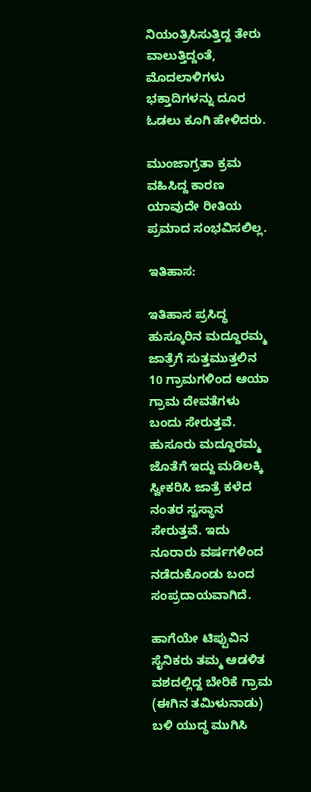ನಿಯಂತ್ರಿಸಿಸುತ್ತಿದ್ದ ತೇರು ವಾಲುತ್ತಿದ್ದಂತೆ, ಮೊದಲಾಳಿಗಳು ಭಕ್ತಾದಿಗಳನ್ನು ದೂರ ಓಡಲು ಕೂಗಿ ಹೇಳಿದರು.

ಮುಂಜಾಗ್ರತಾ ಕ್ರಮ ವಹಿಸಿದ್ದ ಕಾರಣ ಯಾವುದೇ ರೀತಿಯ ಪ್ರಮಾದ ಸಂಭವಿಸಲಿಲ್ಲ.

ಇತಿಹಾಸ:

ಇತಿಹಾಸ ಪ್ರಸಿದ್ಧ ಹುಸ್ಕೂರಿನ ಮದ್ದೂರಮ್ಮ ಜಾತ್ರೆಗೆ ಸುತ್ತಮುತ್ತಲಿನ 10 ಗ್ರಾಮಗಳಿಂದ ಆಯಾ ಗ್ರಾಮ ದೇವತೆಗಳು ಬಂದು ಸೇರುತ್ತವೆ. ಹುಸೂರು ಮದ್ದೂರಮ್ಮ ಜೊತೆಗೆ ಇದ್ದು ಮಡಿಲಕ್ಕಿ ಸ್ವೀಕರಿಸಿ ಜಾತ್ರೆ ಕಳೆದ ನಂತರ ಸ್ವಸ್ಥಾನ ಸೇರುತ್ತವೆ. ಇದು ನೂರಾರು ವರ್ಷಗಳಿಂದ ನಡೆದುಕೊಂಡು ಬಂದ ಸಂಪ್ರದಾಯವಾಗಿದೆ.

ಹಾಗೆಯೇ ಟಿಪ್ಪುವಿನ ಸೈನಿಕರು ತಮ್ಮ ಆಡಳಿತ ವಶದಲ್ಲಿದ್ದ ಬೇರಿಕೆ ಗ್ರಾಮ (ಈಗಿನ ತಮಿಳುನಾಡು) ಬಳಿ ಯುದ್ಧ ಮುಗಿಸಿ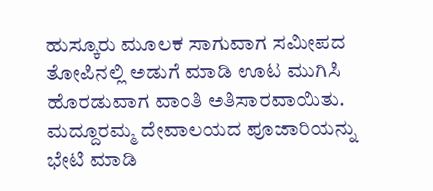ಹುಸ್ಕೂರು ಮೂಲಕ ಸಾಗುವಾಗ ಸಮೀಪದ ತೋಪಿನಲ್ಲಿ ಅಡುಗೆ ಮಾಡಿ ಊಟ ಮುಗಿಸಿ ಹೊರಡುವಾಗ ವಾಂತಿ ಅತಿಸಾರವಾಯಿತು. ಮದ್ದೂರಮ್ಮ ದೇವಾಲಯದ ಪೂಜಾರಿಯನ್ನು ಭೇಟಿ ಮಾಡಿ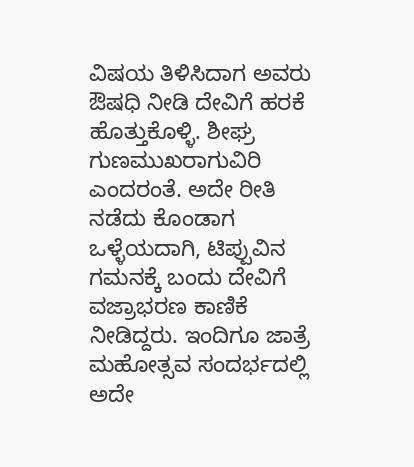ವಿಷಯ ತಿಳಿಸಿದಾಗ ಅವರು ಔಷಧಿ ನೀಡಿ ದೇವಿಗೆ ಹರಕೆ ಹೊತ್ತುಕೊಳ್ಳಿ. ಶೀಘ್ರ ಗುಣಮುಖರಾಗುವಿರಿ ಎಂದರಂತೆ. ಅದೇ ರೀತಿ ನಡೆದು ಕೊಂಡಾಗ ಒಳ್ಳೆಯದಾಗಿ, ಟಿಪ್ಪುವಿನ ಗಮನಕ್ಕೆ ಬಂದು ದೇವಿಗೆ ವಜ್ರಾಭರಣ ಕಾಣಿಕೆ ನೀಡಿದ್ದರು. ಇಂದಿಗೂ ಜಾತ್ರೆ ಮಹೋತ್ಸವ ಸಂದರ್ಭದಲ್ಲಿ ಅದೇ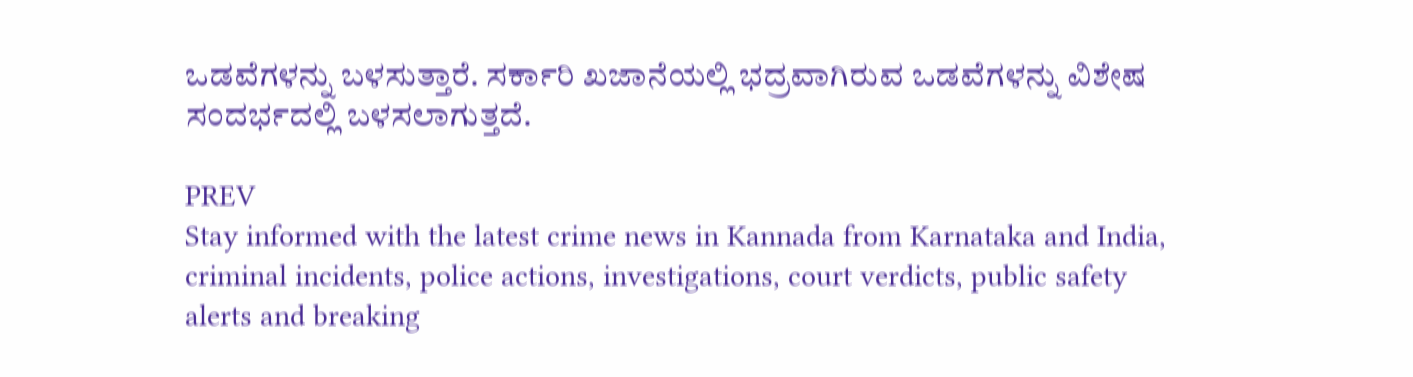ಒಡವೆಗಳನ್ನು ಬಳಸುತ್ತಾರೆ. ಸರ್ಕಾರಿ ಖಜಾನೆಯಲ್ಲಿ ಭದ್ರವಾಗಿರುವ ಒಡವೆಗಳನ್ನು ವಿಶೇಷ ಸಂದರ್ಭದಲ್ಲಿ ಬಳಸಲಾಗುತ್ತದೆ.

PREV
Stay informed with the latest crime news in Kannada from Karnataka and India, criminal incidents, police actions, investigations, court verdicts, public safety alerts and breaking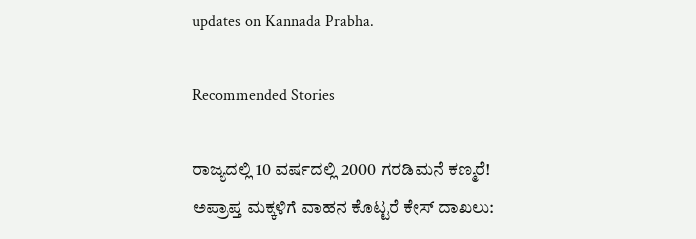updates on Kannada Prabha.

Recommended Stories

ರಾಜ್ಯದಲ್ಲಿ 10 ವರ್ಷದಲ್ಲಿ 2000 ಗರಡಿಮನೆ ಕಣ್ಮರೆ!
ಅಪ್ರಾಪ್ತ ಮಕ್ಕಳಿಗೆ ವಾಹನ ಕೊಟ್ಟರೆ ಕೇಸ್‌ ದಾಖಲು: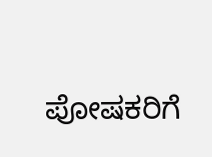ಪೋಷಕರಿಗೆ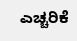ಎಚ್ಚರಿಕೆ